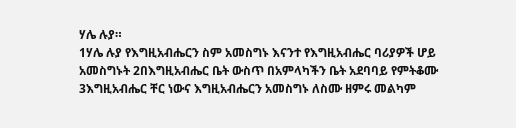ሃሌ ሉያ።
1ሃሌ ሉያ የእግዚአብሔርን ስም አመስግኑ እናንተ የእግዚአብሔር ባሪያዎች ሆይ አመስግኑት 2በእግዚአብሔር ቤት ውስጥ በአምላካችን ቤት አደባባይ የምትቆሙ 3እግዚአብሔር ቸር ነውና እግዚአብሔርን አመስግኑ ለስሙ ዘምሩ መልካም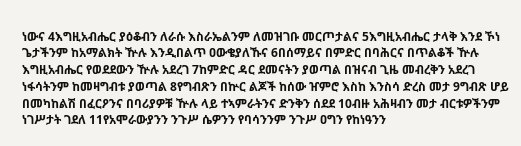ነውና 4እግዚአብሔር ያዕቆብን ለራሱ እስራኤልንም ለመዝገቡ መርጦታልና 5እግዚአብሔር ታላቅ እንደ ኾነ ጌታችንም ከአማልክት ዅሉ እንዲበልጥ ዐውቄያለኹና 6በሰማይና በምድር በባሕርና በጥልቆች ዅሉ እግዚአብሔር የወደደውን ዅሉ አደረገ 7ከምድር ዳር ደመናትን ያወጣል በዝናብ ጊዜ መብረቅን አደረገ ነፋሳትንም ከመዛግብቱ ያወጣል 8የግብጽን በኵር ልጆች ከሰው ዠምሮ እስከ እንስሳ ድረስ መታ 9ግብጽ ሆይ በመካከልሽ በፈርዖንና በባሪያዎቹ ዅሉ ላይ ተኣምራትንና ድንቅን ሰደደ 10ብዙ አሕዛብን መታ ብርቱዎችንም ነገሥታት ገደለ 11የአሞራውያንን ንጉሥ ሴዎንን የባሳንንም ንጉሥ ዐግን የከነዓንን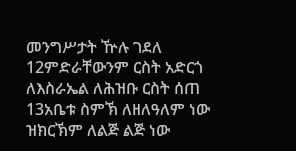መንግሥታት ዅሉ ገደለ 12ምድራቸውንም ርስት አድርጎ ለእስራኤል ለሕዝቡ ርስት ሰጠ 13አቤቱ ስምኽ ለዘለዓለም ነው ዝክርኽም ለልጅ ልጅ ነው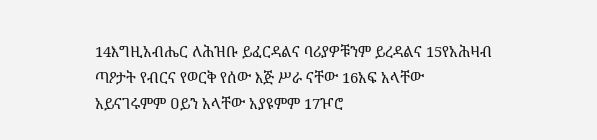14እግዚአብሔር ለሕዝቡ ይፈርዳልና ባሪያዎቹንም ይረዳልና 15የአሕዛብ ጣዖታት የብርና የወርቅ የሰው እጅ ሥራ ናቸው 16አፍ አላቸው አይናገሩምም ዐይን አላቸው አያዩምም 17ዦሮ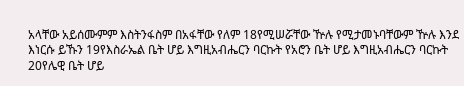አላቸው አይሰሙምም እስትንፋስም በአፋቸው የለም 18የሚሠሯቸው ዅሉ የሚታመኑባቸውም ዅሉ እንደ እነርሱ ይኹን 19የእስራኤል ቤት ሆይ እግዚአብሔርን ባርኩት የአሮን ቤት ሆይ እግዚአብሔርን ባርኩት 20የሌዊ ቤት ሆይ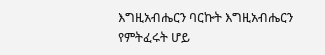እግዚአብሔርን ባርኩት እግዚአብሔርን የምትፈሩት ሆይ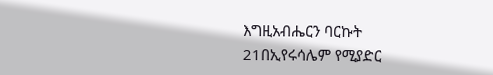እግዚአብሔርን ባርኩት 21በኢየሩሳሌም የሚያድር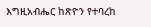እግዚአብሔር ከጽዮን የተባረከ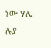ነው ሃሌ ሉያ